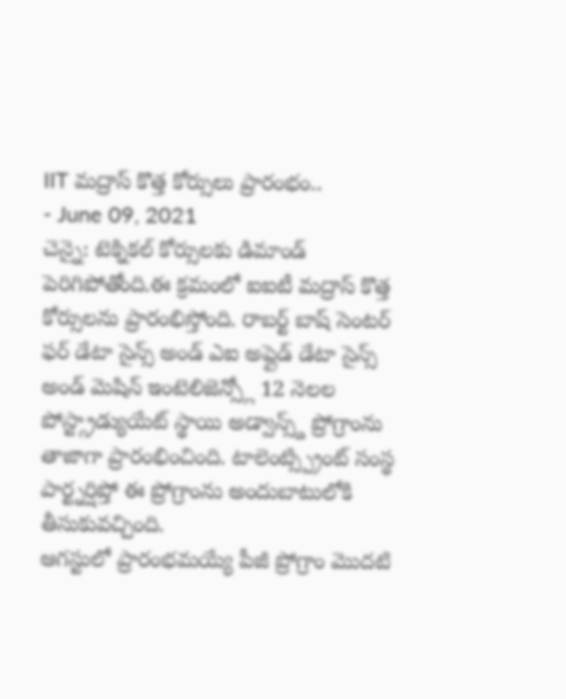IIT మద్రాస్ కొత్త కోర్సులు ప్రారంభం..
- June 09, 2021
చెన్నై: టెక్నికల్ కోర్సులకు డిమాండ్ పెరిగిపోతోంది.ఈ క్రమంలో ఐఐటీ మద్రాస్ కొత్త కోర్సులను ప్రారంభిస్తోంది. రాబర్ట్ బాష్ సెంటర్ ఫర్ డేటా సైన్స్ అండ్ ఎఐ అప్లైడ్ డేటా సైన్స్ అండ్ మెషిన్ ఇంటెలిజెన్స్లో 12 నెలల పోస్ట్గ్రాడ్యుయేట్ స్థాయి అడ్వాన్స్డ్ ప్రోగ్రాంను తాజాగా ప్రారంభించింది. టాలెంట్స్ప్రింట్ సంస్థ పార్ట్నర్షిప్తో ఈ ప్రోగ్రాంను అందుబాటులోకి తీసుకువచ్చింది.
ఆగస్టులో ప్రారంభమయ్యే పీజీ ప్రోగ్రాం మొదటి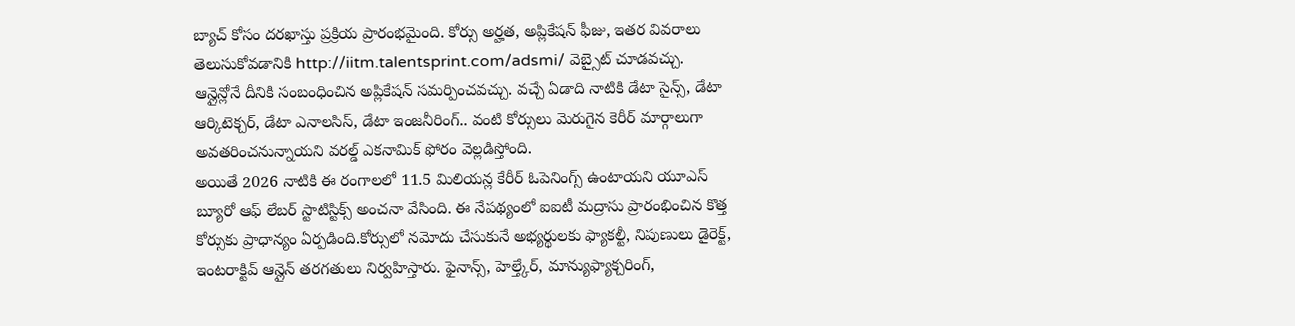బ్యాచ్ కోసం దరఖాస్తు ప్రక్రియ ప్రారంభమైంది. కోర్సు అర్హత, అప్లికేషన్ ఫీజు, ఇతర వివరాలు తెలుసుకోవడానికి http://iitm.talentsprint.com/adsmi/ వెబ్సైట్ చూడవచ్చు. ఆన్లైన్లోనే దీనికి సంబంధించిన అప్లికేషన్ సమర్పించవచ్చు. వచ్చే ఏడాది నాటికి డేటా సైన్స్, డేటా ఆర్కిటెక్చర్, డేటా ఎనాలసిస్, డేటా ఇంజనీరింగ్.. వంటి కోర్సులు మెరుగైన కెరీర్ మార్గాలుగా అవతరించనున్నాయని వరల్డ్ ఎకనామిక్ ఫోరం వెల్లడిస్తోంది.
అయితే 2026 నాటికి ఈ రంగాలలో 11.5 మిలియన్ల కేరీర్ ఓపెనింగ్స్ ఉంటాయని యూఎస్ బ్యూరో ఆఫ్ లేబర్ స్టాటిస్టిక్స్ అంచనా వేసింది. ఈ నేపథ్యంలో ఐఐటీ మద్రాసు ప్రారంభించిన కొత్త కోర్సుకు ప్రాధాన్యం ఏర్పడింది.కోర్సులో నమోదు చేసుకునే అభ్యర్థులకు ఫ్యాకల్టీ, నిపుణులు డైరెక్ట్, ఇంటరాక్టివ్ ఆన్లైన్ తరగతులు నిర్వహిస్తారు. ఫైనాన్స్, హెల్త్కేర్, మాన్యుఫ్యాక్చరింగ్,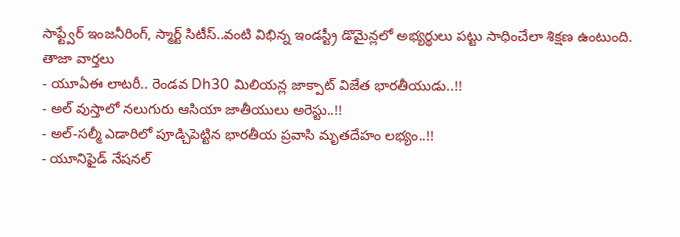సాఫ్ట్వేర్ ఇంజనీరింగ్, స్మార్ట్ సిటీస్..వంటి విభిన్న ఇండస్ట్రీ డొమైన్లలో అభ్యర్థులు పట్టు సాధించేలా శిక్షణ ఉంటుంది.
తాజా వార్తలు
- యూఏఈ లాటరీ.. రెండవ Dh30 మిలియన్ల జాక్పాట్ విజేత భారతీయుడు..!!
- అల్ వుస్తాలో నలుగురు ఆసియా జాతీయులు అరెస్టు..!!
- అల్-సల్మీ ఎడారిలో పూడ్చిపెట్టిన భారతీయ ప్రవాసి మృతదేహం లభ్యం..!!
- యూనిఫైడ్ నేషనల్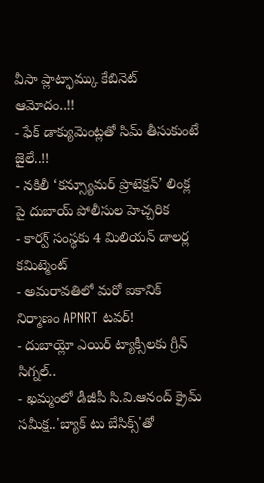వీసా ప్లాట్ఫామ్కు కేబినెట్ ఆమోదం..!!
- ఫేక్ డాక్యుమెంట్లతో సిమ్ తీసుకుంటే జైలే..!!
- నకిలీ ‘కన్స్యూమర్ ప్రొటెక్షన్’ లింక్ల పై దుబాయ్ పోలీసుల హెచ్చరిక
- కార్వ్ సంస్థకు 4 మిలియన్ డాలర్ల కమిట్మెంట్
- అమరావతిలో మరో ఐకానిక్ నిర్మాణం APNRT టవర్!
- దుబాయ్లో ఎయిర్ ట్యాక్సీలకు గ్రీన్ సిగ్నల్..
- ఖమ్మంలో డీజీపీ సి.వి.ఆనంద్ క్రైమ్ సమీక్ష..'బ్యాక్ టు బేసిక్స్'తో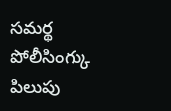సమర్థ పోలీసింగ్కు పిలుపు